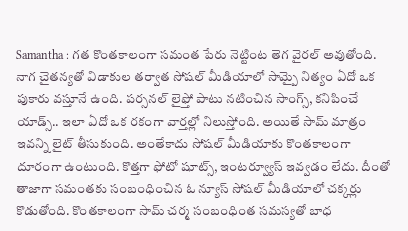Samantha : గత కొంతకాలంగా సమంత పేరు నెట్టింట తెగ వైరల్ అవుతోంది. నాగ చైతన్యతో విడాకుల తర్వాత సోషల్ మీడియాలో సామ్పై నిత్యం ఏదో ఒక పుకారు వస్తూనే ఉంది. పర్సనల్ లైఫ్తో పాటు నటించిన సాంగ్స్, కనిపించే యాడ్స్.. ఇలా ఏదో ఒక రకంగా వార్తల్లో నిలుస్తోంది. అయితే సామ్ మాత్రం ఇవన్ని లైట్ తీసుకుంది. అంతేకాదు సోషల్ మీడియాకు కొంతకాలంగా దూరంగా ఉంటుంది. కొత్తగా ఫోటో షూట్స్, ఇంటర్వ్యూస్ ఇవ్వడం లేదు. దీంతో తాజాగా సమంతకు సంబంధించిన ఓ న్యూస్ సోషల్ మీడియాలో చక్కర్లు కొడుతోంది. కొంతకాలంగా సామ్ చర్మ సంబంధింత సమస్యతో బాధ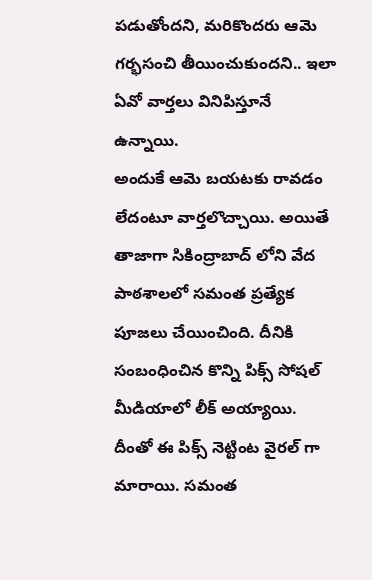పడుతోందని, మరికొందరు ఆమె గర్భసంచి తీయించుకుందని.. ఇలా ఏవో వార్తలు వినిపిస్తూనే ఉన్నాయి.
అందుకే ఆమె బయటకు రావడం లేదంటూ వార్తలొచ్చాయి. అయితే తాజాగా సికింద్రాబాద్ లోని వేద పాఠశాలలో సమంత ప్రత్యేక పూజలు చేయించింది. దీనికి సంబంధించిన కొన్ని పిక్స్ సోషల్ మీడియాలో లీక్ అయ్యాయి. దీంతో ఈ పిక్స్ నెట్టింట వైరల్ గా మారాయి. సమంత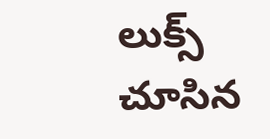లుక్స్ చూసిన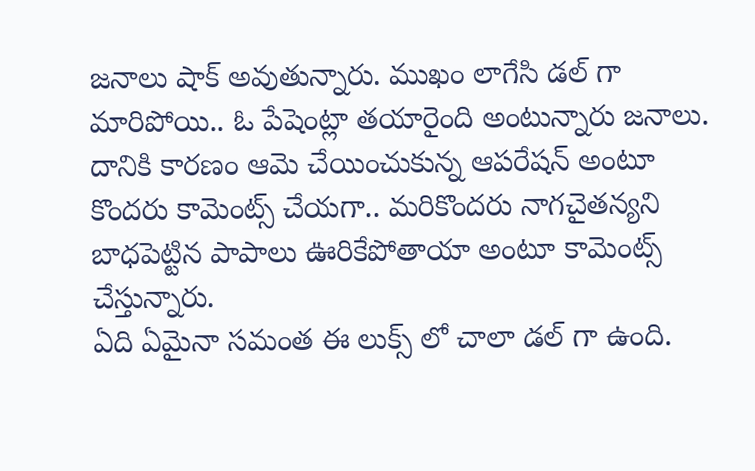జనాలు షాక్ అవుతున్నారు. ముఖం లాగేసి డల్ గా మారిపోయి.. ఓ పేషెంట్లా తయారైంది అంటున్నారు జనాలు. దానికి కారణం ఆమె చేయించుకున్న ఆపరేషన్ అంటూ కొందరు కామెంట్స్ చేయగా.. మరికొందరు నాగచైతన్యని బాధపెట్టిన పాపాలు ఊరికేపోతాయా అంటూ కామెంట్స్ చేస్తున్నారు.
ఏది ఏమైనా సమంత ఈ లుక్స్ లో చాలా డల్ గా ఉంది.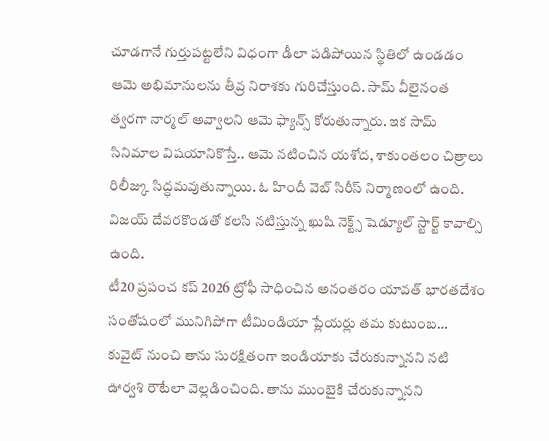చూడగానే గుర్తుపట్టలేని విధంగా డీలా పడిపోయిన స్థితిలో ఉండడం ఆమె అభిమానులను తీవ్ర నిరాశకు గురిచేస్తుంది. సామ్ వీలైనంత త్వరగా నార్మల్ అవ్వాలని ఆమె ఫ్యాన్స్ కోరుతున్నారు. ఇక సామ్ సినిమాల విషయానికొస్తే.. ఆమె నటించిన యశోద, శాకుంతలం చిత్రాలు రిలీజ్కు సిద్ధమవుతున్నాయి. ఓ హిందీ వెబ్ సిరీస్ నిర్మాణంలో ఉంది. విజయ్ దేవరకొండతో కలసి నటిస్తున్న ఖుషి నెక్ట్స్ షెడ్యూల్ స్టార్ట్ కావాల్సి ఉంది.
టీ20 ప్రపంచ కప్ 2026 ట్రోఫీ సాధించిన అనంతరం యావత్ భారతదేశం సంతోషంలో మునిగిపోగా టీమిండియా ప్లేయర్లు తమ కుటుంబ…
కువైట్ నుంచి తాను సురక్షితంగా ఇండియాకు చేరుకున్నానని నటి ఊర్వశి రౌటేలా వెల్లడించింది. తాను ముంబైకి చేరుకున్నానని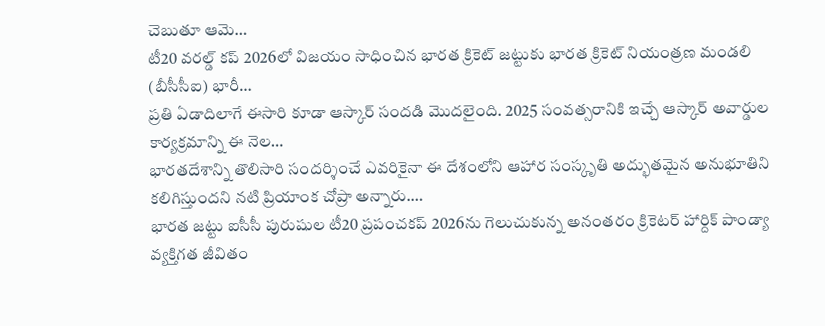చెబుతూ ఆమె…
టీ20 వరల్డ్ కప్ 2026లో విజయం సాధించిన భారత క్రికెట్ జట్టుకు భారత క్రికెట్ నియంత్రణ మండలి (బీసీసీఐ) భారీ…
ప్రతి ఏడాదిలాగే ఈసారి కూడా ఆస్కార్ సందడి మొదలైంది. 2025 సంవత్సరానికి ఇచ్చే ఆస్కార్ అవార్డుల కార్యక్రమాన్ని ఈ నెల…
భారతదేశాన్ని తొలిసారి సందర్శించే ఎవరికైనా ఈ దేశంలోని ఆహార సంస్కృతి అద్భుతమైన అనుభూతిని కలిగిస్తుందని నటి ప్రియాంక చోప్రా అన్నారు.…
భారత జట్టు ఐసీసీ పురుషుల టీ20 ప్రపంచకప్ 2026ను గెలుచుకున్న అనంతరం క్రికెటర్ హార్దిక్ పాండ్యా వ్యక్తిగత జీవితం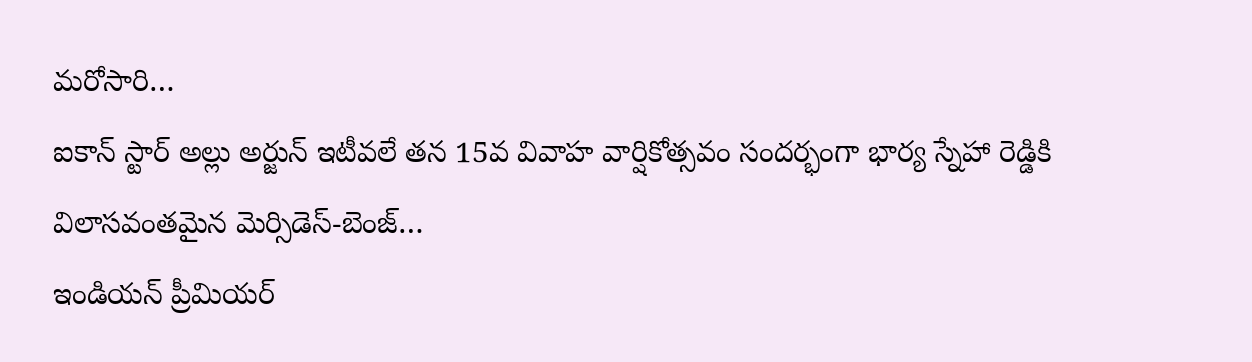మరోసారి…
ఐకాన్ స్టార్ అల్లు అర్జున్ ఇటీవలే తన 15వ వివాహ వార్షికోత్సవం సందర్భంగా భార్య స్నేహా రెడ్డికి విలాసవంతమైన మెర్సిడెస్-బెంజ్…
ఇండియన్ ప్రీమియర్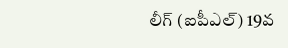లీగ్ (ఐపీఎల్) 19వ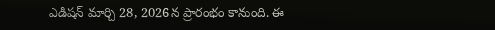ఎడిషన్ మార్చి 28, 2026న ప్రారంభం కానుంది. ఈ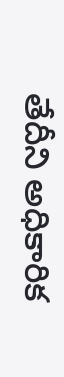తేదీని అధికారిక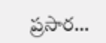ప్రసార…